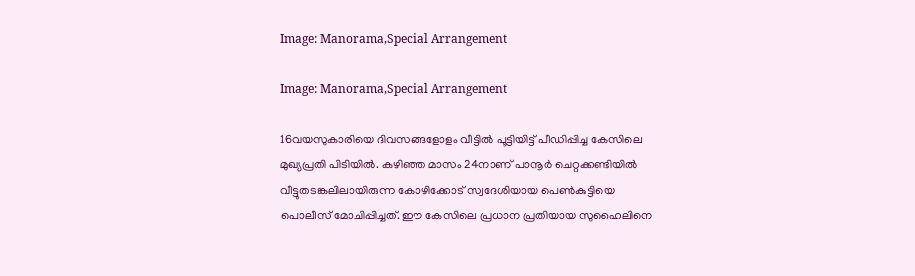Image: Manorama,Special Arrangement

Image: Manorama,Special Arrangement

16വയസുകാരിയെ ദിവസങ്ങളോളം വീട്ടില്‍ പൂട്ടിയിട്ട് പീഡിപ്പിച്ച കേസിലെ മുഖ്യപ്രതി പിടിയില്‍. കഴിഞ്ഞ മാസം 24നാണ് പാനൂർ ചെറ്റക്കണ്ടിയിൽ വീട്ടുതടങ്കലിലായിരുന്ന കോഴിക്കോട് സ്വദേശിയായ പെൺകുട്ടിയെ പൊലീസ് മോചിപ്പിച്ചത്. ഈ കേസിലെ പ്രധാന പ്രതിയായ സുഹൈലിനെ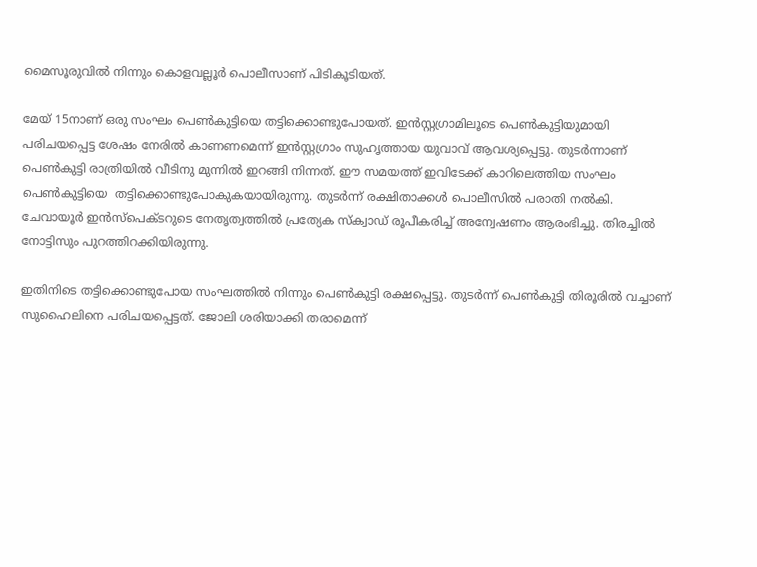മൈസൂരുവില്‍ നിന്നും കൊളവല്ലൂര്‍ പൊലീസാണ് പിടികൂടിയത്.

മേയ് 15നാണ് ഒരു സംഘം പെണ്‍കുട്ടിയെ തട്ടിക്കൊണ്ടുപോയത്. ഇന്‍സ്റ്റഗ്രാമിലൂടെ പെണ്‍കുട്ടിയുമായി പരിചയപ്പെട്ട ശേഷം നേരില്‍ കാണണമെന്ന് ഇന്‍സ്റ്റഗ്രാം സുഹൃത്തായ യുവാവ് ആവശ്യപ്പെട്ടു. തുടര്‍ന്നാണ് പെണ്‍കുട്ടി രാത്രിയിൽ വീടിനു മുന്നിൽ ഇറങ്ങി നിന്നത്. ഈ സമയത്ത് ഇവിടേക്ക് കാറിലെത്തിയ സംഘം പെൺകുട്ടിയെ  തട്ടിക്കൊണ്ടുപോകുകയായിരുന്നു. തുടർന്ന് രക്ഷിതാക്കൾ പൊലീസിൽ പരാതി നൽകി. ചേവായൂർ ഇൻസ്പെക്ടറുടെ നേതൃത്വത്തിൽ പ്രത്യേക സ്ക്വാഡ് രൂപീകരിച്ച് അന്വേഷണം ആരംഭിച്ചു. തിരച്ചിൽ നോട്ടിസും പുറത്തിറക്കിയിരുന്നു.

ഇതിനിടെ തട്ടിക്കൊണ്ടുപോയ സംഘത്തിൽ നിന്നും പെൺകുട്ടി രക്ഷപ്പെട്ടു. തുടര്‍ന്ന് പെൺകുട്ടി തിരൂരിൽ വച്ചാണ് സുഹൈലിനെ പരിചയപ്പെട്ടത്. ജോലി ശരിയാക്കി തരാമെന്ന്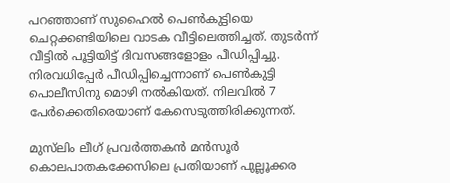പറഞ്ഞാണ് സുഹൈൽ പെൺകുട്ടിയെ ചെറ്റക്കണ്ടിയിലെ വാടക വീട്ടിലെത്തിച്ചത്. തുടർന്ന് വീട്ടിൽ പൂട്ടിയിട്ട് ദിവസങ്ങളോളം പീഡിപ്പിച്ചു. നിരവധിപ്പേർ പീഡിപ്പിച്ചെന്നാണ് പെൺകുട്ടി പൊലീസിനു മൊഴി നൽകിയത്. നിലവിൽ 7 പേർക്കെതിരെയാണ് കേസെടുത്തിരിക്കുന്നത്.

മുസ്‌ലിം ലീഗ് പ്രവർത്തകൻ മൻസൂർ കൊലപാതകക്കേസിലെ പ്രതിയാണ് പുല്ലൂക്കര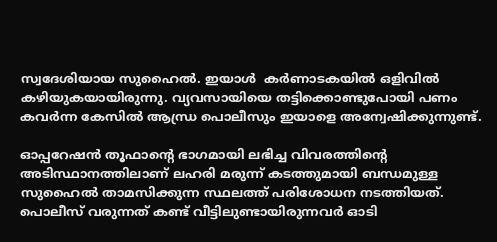സ്വദേശിയായ സുഹൈൽ. ഇയാൾ‌  കർണാടകയിൽ ഒളിവിൽ കഴിയുകയായിരുന്നു. വ്യവസായിയെ തട്ടിക്കൊണ്ടുപോയി പണം കവർന്ന കേസിൽ ആന്ധ്ര പൊലീസും ഇയാളെ അന്വേഷിക്കുന്നുണ്ട്.

ഓപ്പറേഷൻ തൂഫാന്റെ ഭാഗമായി ലഭിച്ച വിവരത്തിന്റെ അടിസ്ഥാനത്തിലാണ് ലഹരി മരുന്ന് കടത്തുമായി ബന്ധമുള്ള സുഹൈൽ താമസിക്കുന്ന സ്ഥലത്ത് പരിശോധന നടത്തിയത്. പൊലീസ് വരുന്നത് കണ്ട് വീട്ടിലുണ്ടായിരുന്നവർ ഓടി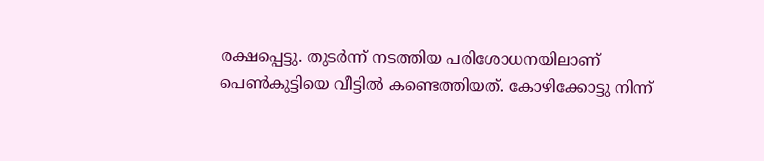രക്ഷപ്പെട്ടു. തുടർന്ന് നടത്തിയ പരിശോധനയിലാണ് പെൺകുട്ടിയെ വീട്ടിൽ കണ്ടെത്തിയത്. കോഴിക്കോട്ടു നിന്ന്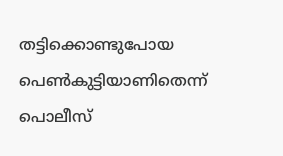തട്ടിക്കൊണ്ടുപോയ പെൺകുട്ടിയാണിതെന്ന് പൊലീസ്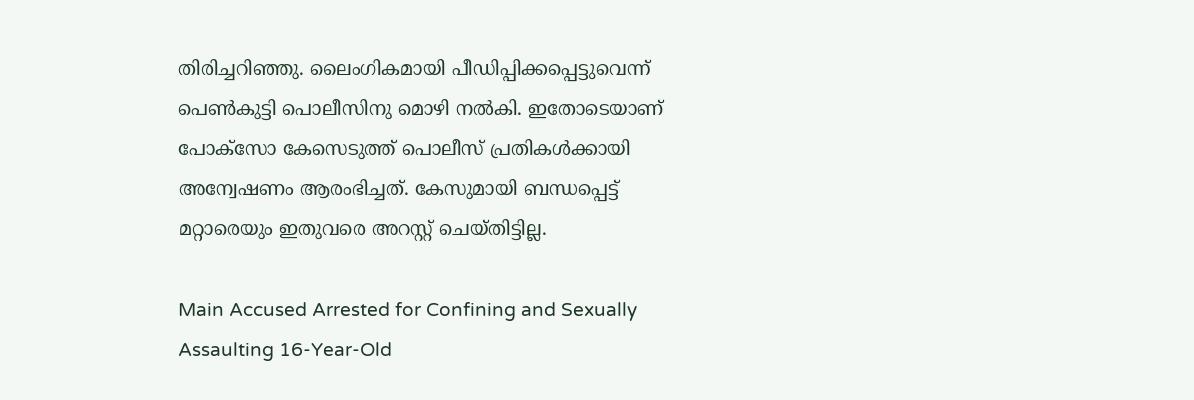തിരിച്ചറിഞ്ഞു. ലൈംഗികമായി പീഡിപ്പിക്കപ്പെട്ടുവെന്ന് പെൺകുട്ടി പൊലീസിനു മൊഴി നൽകി. ഇതോടെയാണ് പോക്സോ കേസെടുത്ത് പൊലീസ് പ്രതികൾക്കായി അന്വേഷണം ആരംഭിച്ചത്. കേസുമായി ബന്ധപ്പെട്ട് മറ്റാരെയും ഇതുവരെ അറസ്റ്റ് ചെയ്തിട്ടില്ല.

Main Accused Arrested for Confining and Sexually Assaulting 16-Year-Old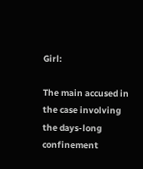Girl:

The main accused in the case involving the days-long confinement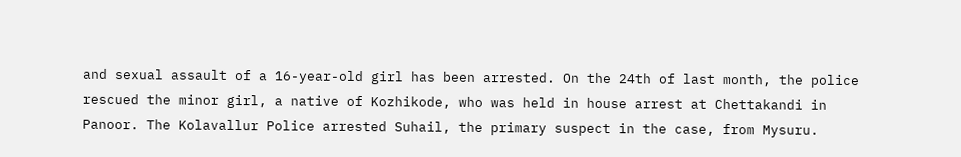and sexual assault of a 16-year-old girl has been arrested. On the 24th of last month, the police rescued the minor girl, a native of Kozhikode, who was held in house arrest at Chettakandi in Panoor. The Kolavallur Police arrested Suhail, the primary suspect in the case, from Mysuru.